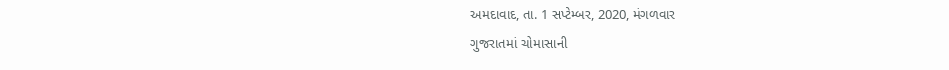અમદાવાદ, તા. 1 સપ્ટેમ્બર, 2020, મંગળવાર
ગુજરાતમાં ચોમાસાની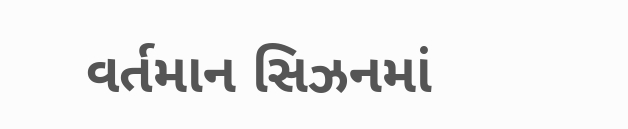વર્તમાન સિઝનમાં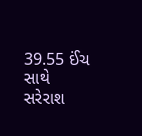39.55 ઈંચ સાથે સરેરાશ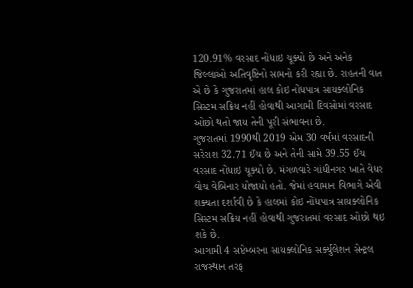120.91% વરસાદ નોંધાઇ ચૂક્યો છે અને અનેક જિલ્લાઓ અતિવૃષ્ટિનો સામનો કરી રહ્યા છે. રાહતની વાત એ છે કે ગુજરાતમાં હાલ કોઇ નોંધપાત્ર સાયક્લોનિક સિસ્ટમ સક્રિય નહીં હોવાથી આગામી દિવસોમાં વરસાદ ઓછો થતો જાય તેની પૂરી સંભાવના છે.
ગુજરાતમાં 1990થી 2019 એમ 30 વર્ષમાં વરસાદની સરેરાશ 32.71 ઈંચ છે અને તેની સામે 39.55 ઈંચ વરસાદ નોંધાઇ ચૂક્યો છે. મંગળવારે ગાંધીનગર ખાતે વેધર વોચ વેબિનાર યોજાયો હતો. જેમાં હવામાન વિભાગે એવી શક્યતા દર્શાવી છે કે હાલમાં કોઇ નોંધપાત્ર સાયક્લોનિક સિસ્ટમ સક્રિય નહીં હોવાથી ગુજરાતમાં વરસાદ ઓછો થઇ શકે છે.
આગામી 4 સપ્ટેમ્બરના સાયક્લોનિક સર્ક્યુલેશન સેન્ટ્રલ રાજસ્થાન તરફ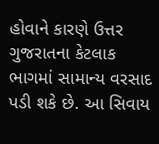હોવાને કારણે ઉત્તર ગુજરાતના કેટલાક ભાગમાં સામાન્ય વરસાદ પડી શકે છે. આ સિવાય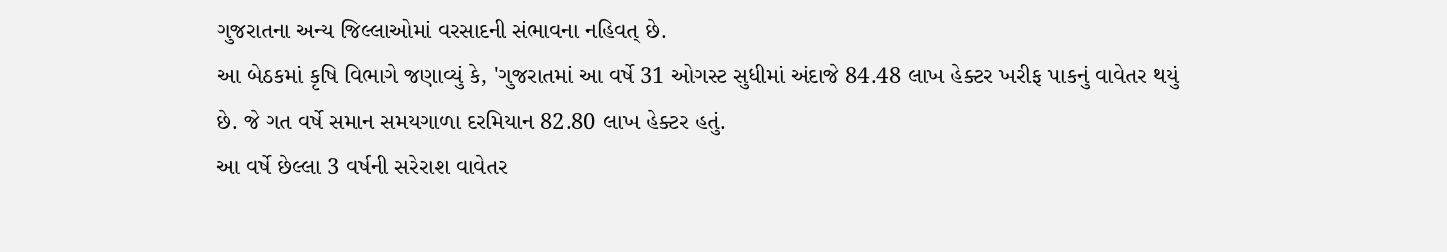ગુજરાતના અન્ય જિલ્લાઓમાં વરસાદની સંભાવના નહિવત્ છે.
આ બેઠકમાં કૃષિ વિભાગે જણાવ્યું કે, 'ગુજરાતમાં આ વર્ષે 31 ઓગસ્ટ સુધીમાં અંદાજે 84.48 લાખ હેક્ટર ખરીફ પાકનું વાવેતર થયું છે. જે ગત વર્ષે સમાન સમયગાળા દરમિયાન 82.80 લાખ હેક્ટર હતું.
આ વર્ષે છેલ્લા 3 વર્ષની સરેરાશ વાવેતર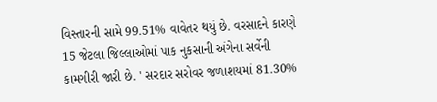વિસ્તારની સામે 99.51% વાવેતર થયું છે. વરસાદને કારણે 15 જેટલા જિલ્લાઓમાં પાક નુકસાની અંગેના સર્વેની કામગીરી જારી છે. ' સરદાર સરોવર જળાશયમાં 81.30%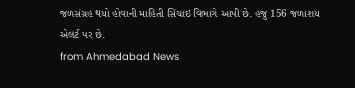જળસંગ્રહ થયો હોવાની માહિતી સિંચાઇ વિભાગે આપી છે. હજુ 156 જળાશય એલર્ટ પર છે.
from Ahmedabad News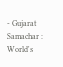- Gujarat Samachar : World's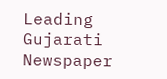Leading Gujarati Newspaper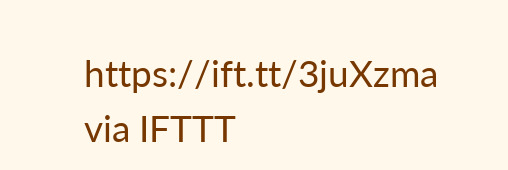https://ift.tt/3juXzma
via IFTTT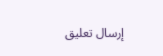إرسال تعليق